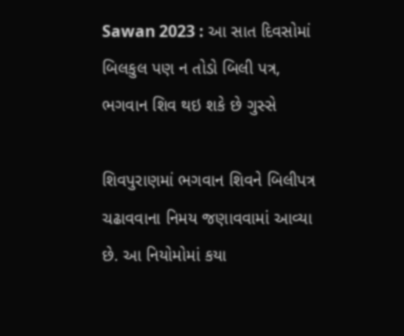Sawan 2023 : આ સાત દિવસોમાં બિલકુલ પણ ન તોડો બિલી પત્ર, ભગવાન શિવ થઇ શકે છે ગુસ્સે

શિવપુરાણમાં ભગવાન શિવને બિલીપત્ર ચઢાવવાના નિમય જણાવવામાં આવ્યા છે. આ નિયોમોમાં કયા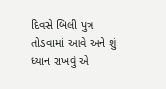દિવસે બિલી પુત્ર તોડવામાં આવે અને શું ધ્યાન રાખવું એ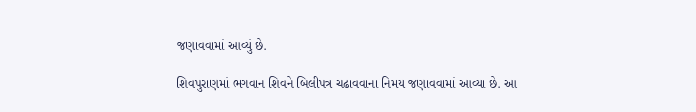જણાવવામાં આવ્યું છે.

શિવપુરાણમાં ભગવાન શિવને બિલીપત્ર ચઢાવવાના નિમય જણાવવામાં આવ્યા છે. આ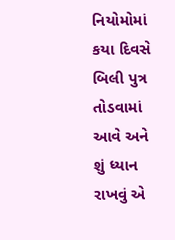નિયોમોમાં કયા દિવસે બિલી પુત્ર તોડવામાં આવે અને શું ધ્યાન રાખવું એ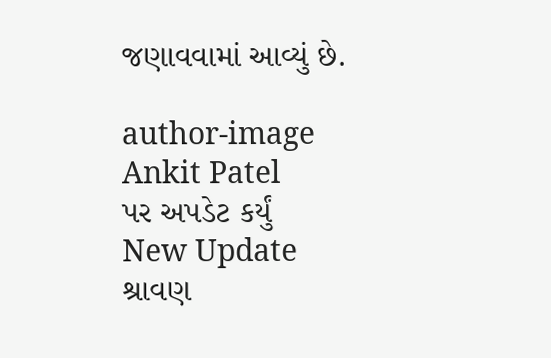જણાવવામાં આવ્યું છે.

author-image
Ankit Patel
પર અપડેટ કર્યું
New Update
શ્રાવણ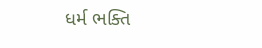ધર્મ ભક્તિ